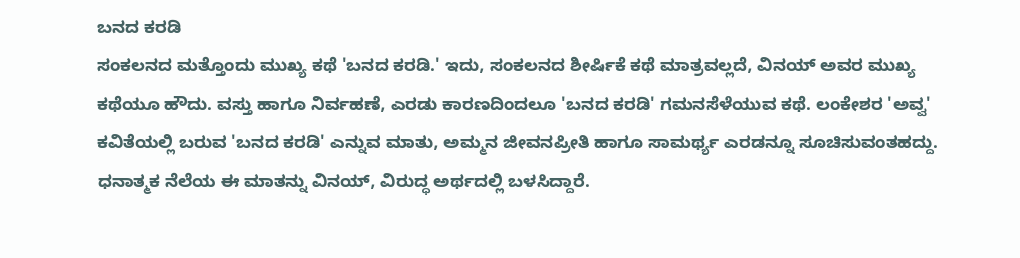ಬನದ ಕರಡಿ
ಸಂಕಲನದ ಮತ್ತೊಂದು ಮುಖ್ಯ ಕಥೆ 'ಬನದ ಕರಡಿ.' ಇದು, ಸಂಕಲನದ ಶೀರ್ಷಿಕೆ ಕಥೆ ಮಾತ್ರವಲ್ಲದೆ, ವಿನಯ್ ಅವರ ಮುಖ್ಯ ಕಥೆಯೂ ಹೌದು. ವಸ್ತು ಹಾಗೂ ನಿರ್ವಹಣೆ, ಎರಡು ಕಾರಣದಿಂದಲೂ 'ಬನದ ಕರಡಿ' ಗಮನಸೆಳೆಯುವ ಕಥೆ. ಲಂಕೇಶರ 'ಅವ್ವ' ಕವಿತೆಯಲ್ಲಿ ಬರುವ 'ಬನದ ಕರಡಿ' ಎನ್ನುವ ಮಾತು, ಅಮ್ಮನ ಜೀವನಪ್ರೀತಿ ಹಾಗೂ ಸಾಮರ್ಥ್ಯ ಎರಡನ್ನೂ ಸೂಚಿಸುವಂತಹದ್ದು. ಧನಾತ್ಮಕ ನೆಲೆಯ ಈ ಮಾತನ್ನು ವಿನಯ್, ವಿರುದ್ಧ ಅರ್ಥದಲ್ಲಿ ಬಳಸಿದ್ದಾರೆ.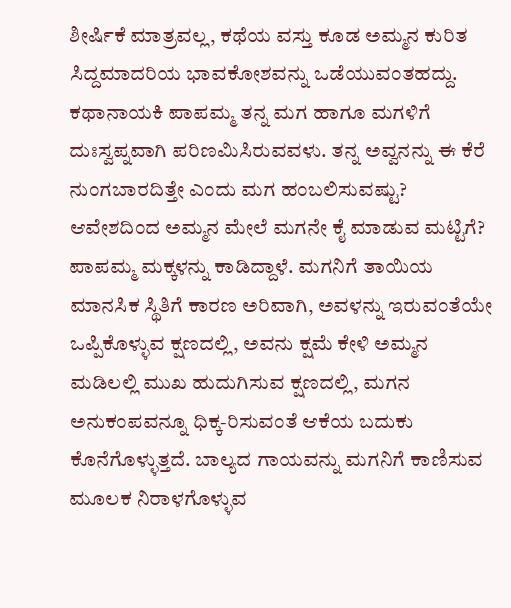ಶೀರ್ಷಿಕೆ ಮಾತ್ರವಲ್ಲ, ಕಥೆಯ ವಸ್ತು ಕೂಡ ಅಮ್ಮನ ಕುರಿತ ಸಿದ್ದಮಾದರಿಯ ಭಾವಕೋಶವನ್ನು ಒಡೆಯುವಂತಹದ್ದು. ಕಥಾನಾಯಕಿ ಪಾಪಮ್ಮ ತನ್ನ ಮಗ ಹಾಗೂ ಮಗಳಿಗೆ ದುಃಸ್ವಪ್ನವಾಗಿ ಪರಿಣಮಿಸಿರುವವಳು. ತನ್ನ ಅವ್ವನನ್ನು ಈ ಕೆರೆ ನುಂಗಬಾರದಿತ್ತೇ ಎಂದು ಮಗ ಹಂಬಲಿಸುವಷ್ಟು? ಆವೇಶದಿಂದ ಅಮ್ಮನ ಮೇಲೆ ಮಗನೇ ಕೈ ಮಾಡುವ ಮಟ್ಟಿಗೆ? ಪಾಪಮ್ಮ ಮಕ್ಕಳನ್ನು ಕಾಡಿದ್ದಾಳೆ. ಮಗನಿಗೆ ತಾಯಿಯ ಮಾನಸಿಕ ಸ್ಥಿತಿಗೆ ಕಾರಣ ಅರಿವಾಗಿ, ಅವಳನ್ನು ಇರುವಂತೆಯೇ ಒಪ್ಪಿಕೊಳ್ಳುವ ಕ್ಷಣದಲ್ಲಿ, ಅವನು ಕ್ಷಮೆ ಕೇಳಿ ಅಮ್ಮನ ಮಡಿಲಲ್ಲಿ ಮುಖ ಹುದುಗಿಸುವ ಕ್ಷಣದಲ್ಲಿ, ಮಗನ ಅನುಕಂಪವನ್ನೂ ಧಿಕ್ಕ-ರಿಸುವಂತೆ ಆಕೆಯ ಬದುಕು ಕೊನೆಗೊಳ್ಳುತ್ತದೆ. ಬಾಲ್ಯದ ಗಾಯವನ್ನು ಮಗನಿಗೆ ಕಾಣಿಸುವ ಮೂಲಕ ನಿರಾಳಗೊಳ್ಳುವ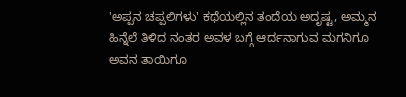'ಅಪ್ಪನ ಚಪ್ಪಲಿಗಳು' ಕಥೆಯಲ್ಲಿನ ತಂದೆಯ ಅದೃಷ್ಟ, ಅಮ್ಮನ ಹಿನ್ನೆಲೆ ತಿಳಿದ ನಂತರ ಅವಳ ಬಗ್ಗೆ ಆರ್ದನಾಗುವ ಮಗನಿಗೂ ಅವನ ತಾಯಿಗೂ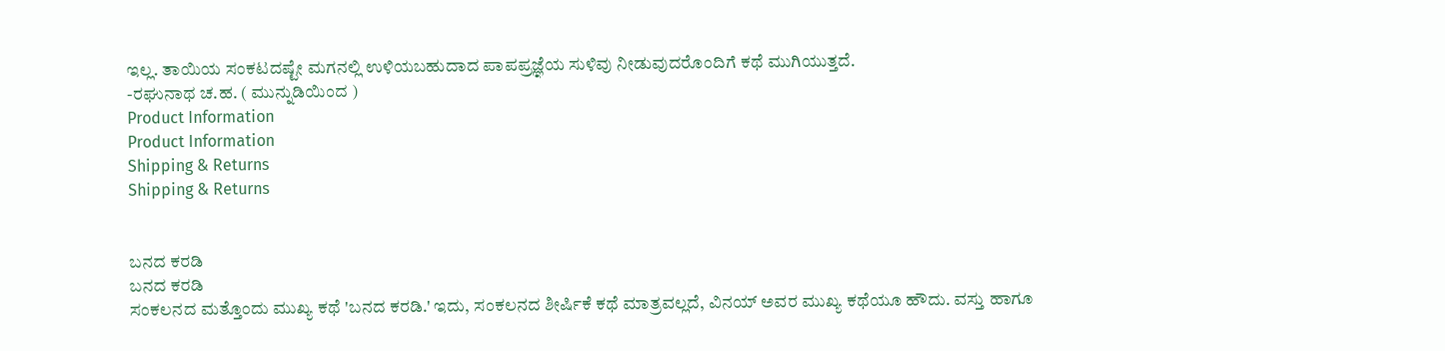ಇಲ್ಲ. ತಾಯಿಯ ಸಂಕಟದಷ್ಟೇ ಮಗನಲ್ಲಿ ಉಳಿಯಬಹುದಾದ ಪಾಪಪ್ರಜ್ಞೆಯ ಸುಳಿವು ನೀಡುವುದರೊಂದಿಗೆ ಕಥೆ ಮುಗಿಯುತ್ತದೆ.
-ರಘುನಾಥ ಚ.ಹ. ( ಮುನ್ನುಡಿಯಿಂದ )
Product Information
Product Information
Shipping & Returns
Shipping & Returns


ಬನದ ಕರಡಿ
ಬನದ ಕರಡಿ
ಸಂಕಲನದ ಮತ್ತೊಂದು ಮುಖ್ಯ ಕಥೆ 'ಬನದ ಕರಡಿ.' ಇದು, ಸಂಕಲನದ ಶೀರ್ಷಿಕೆ ಕಥೆ ಮಾತ್ರವಲ್ಲದೆ, ವಿನಯ್ ಅವರ ಮುಖ್ಯ ಕಥೆಯೂ ಹೌದು. ವಸ್ತು ಹಾಗೂ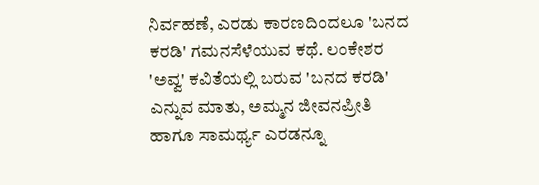ನಿರ್ವಹಣೆ, ಎರಡು ಕಾರಣದಿಂದಲೂ 'ಬನದ ಕರಡಿ' ಗಮನಸೆಳೆಯುವ ಕಥೆ. ಲಂಕೇಶರ 'ಅವ್ವ' ಕವಿತೆಯಲ್ಲಿ ಬರುವ 'ಬನದ ಕರಡಿ' ಎನ್ನುವ ಮಾತು, ಅಮ್ಮನ ಜೀವನಪ್ರೀತಿ ಹಾಗೂ ಸಾಮರ್ಥ್ಯ ಎರಡನ್ನೂ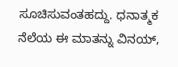ಸೂಚಿಸುವಂತಹದ್ದು. ಧನಾತ್ಮಕ ನೆಲೆಯ ಈ ಮಾತನ್ನು ವಿನಯ್,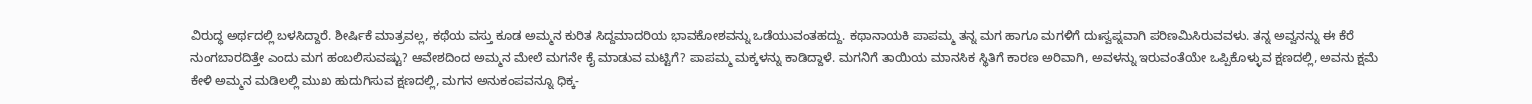ವಿರುದ್ಧ ಅರ್ಥದಲ್ಲಿ ಬಳಸಿದ್ದಾರೆ. ಶೀರ್ಷಿಕೆ ಮಾತ್ರವಲ್ಲ, ಕಥೆಯ ವಸ್ತು ಕೂಡ ಅಮ್ಮನ ಕುರಿತ ಸಿದ್ದಮಾದರಿಯ ಭಾವಕೋಶವನ್ನು ಒಡೆಯುವಂತಹದ್ದು. ಕಥಾನಾಯಕಿ ಪಾಪಮ್ಮ ತನ್ನ ಮಗ ಹಾಗೂ ಮಗಳಿಗೆ ದುಃಸ್ವಪ್ನವಾಗಿ ಪರಿಣಮಿಸಿರುವವಳು. ತನ್ನ ಅವ್ವನನ್ನು ಈ ಕೆರೆ ನುಂಗಬಾರದಿತ್ತೇ ಎಂದು ಮಗ ಹಂಬಲಿಸುವಷ್ಟು? ಆವೇಶದಿಂದ ಅಮ್ಮನ ಮೇಲೆ ಮಗನೇ ಕೈ ಮಾಡುವ ಮಟ್ಟಿಗೆ? ಪಾಪಮ್ಮ ಮಕ್ಕಳನ್ನು ಕಾಡಿದ್ದಾಳೆ. ಮಗನಿಗೆ ತಾಯಿಯ ಮಾನಸಿಕ ಸ್ಥಿತಿಗೆ ಕಾರಣ ಅರಿವಾಗಿ, ಅವಳನ್ನು ಇರುವಂತೆಯೇ ಒಪ್ಪಿಕೊಳ್ಳುವ ಕ್ಷಣದಲ್ಲಿ, ಅವನು ಕ್ಷಮೆ ಕೇಳಿ ಅಮ್ಮನ ಮಡಿಲಲ್ಲಿ ಮುಖ ಹುದುಗಿಸುವ ಕ್ಷಣದಲ್ಲಿ, ಮಗನ ಅನುಕಂಪವನ್ನೂ ಧಿಕ್ಕ-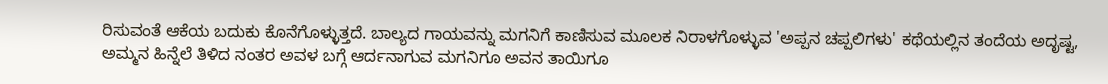ರಿಸುವಂತೆ ಆಕೆಯ ಬದುಕು ಕೊನೆಗೊಳ್ಳುತ್ತದೆ. ಬಾಲ್ಯದ ಗಾಯವನ್ನು ಮಗನಿಗೆ ಕಾಣಿಸುವ ಮೂಲಕ ನಿರಾಳಗೊಳ್ಳುವ 'ಅಪ್ಪನ ಚಪ್ಪಲಿಗಳು' ಕಥೆಯಲ್ಲಿನ ತಂದೆಯ ಅದೃಷ್ಟ, ಅಮ್ಮನ ಹಿನ್ನೆಲೆ ತಿಳಿದ ನಂತರ ಅವಳ ಬಗ್ಗೆ ಆರ್ದನಾಗುವ ಮಗನಿಗೂ ಅವನ ತಾಯಿಗೂ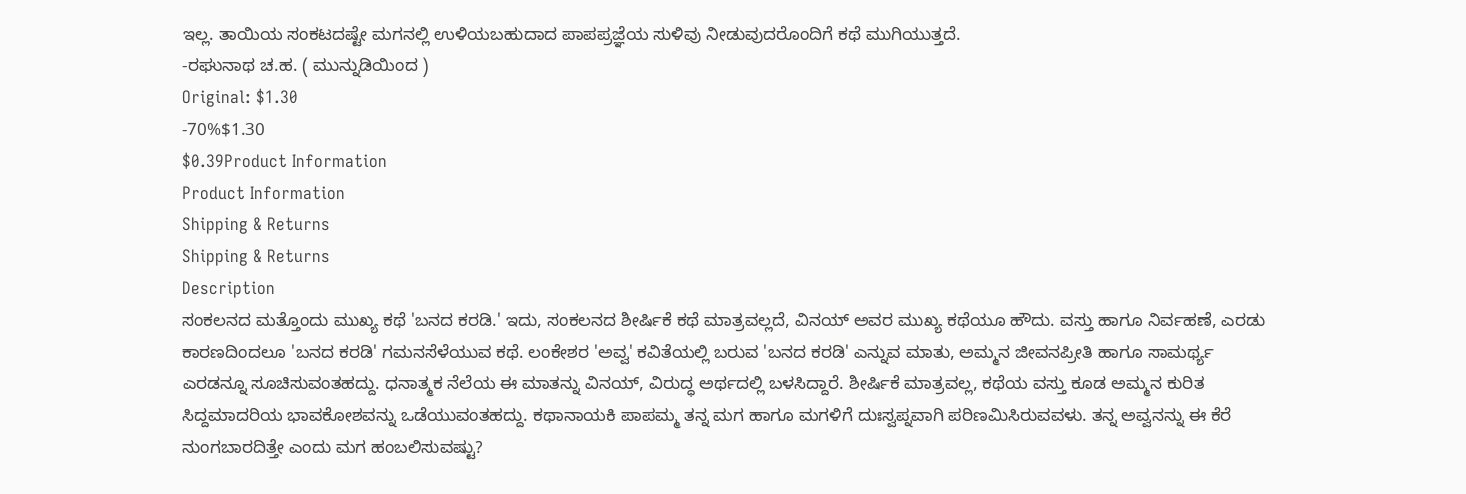ಇಲ್ಲ. ತಾಯಿಯ ಸಂಕಟದಷ್ಟೇ ಮಗನಲ್ಲಿ ಉಳಿಯಬಹುದಾದ ಪಾಪಪ್ರಜ್ಞೆಯ ಸುಳಿವು ನೀಡುವುದರೊಂದಿಗೆ ಕಥೆ ಮುಗಿಯುತ್ತದೆ.
-ರಘುನಾಥ ಚ.ಹ. ( ಮುನ್ನುಡಿಯಿಂದ )
Original: $1.30
-70%$1.30
$0.39Product Information
Product Information
Shipping & Returns
Shipping & Returns
Description
ಸಂಕಲನದ ಮತ್ತೊಂದು ಮುಖ್ಯ ಕಥೆ 'ಬನದ ಕರಡಿ.' ಇದು, ಸಂಕಲನದ ಶೀರ್ಷಿಕೆ ಕಥೆ ಮಾತ್ರವಲ್ಲದೆ, ವಿನಯ್ ಅವರ ಮುಖ್ಯ ಕಥೆಯೂ ಹೌದು. ವಸ್ತು ಹಾಗೂ ನಿರ್ವಹಣೆ, ಎರಡು ಕಾರಣದಿಂದಲೂ 'ಬನದ ಕರಡಿ' ಗಮನಸೆಳೆಯುವ ಕಥೆ. ಲಂಕೇಶರ 'ಅವ್ವ' ಕವಿತೆಯಲ್ಲಿ ಬರುವ 'ಬನದ ಕರಡಿ' ಎನ್ನುವ ಮಾತು, ಅಮ್ಮನ ಜೀವನಪ್ರೀತಿ ಹಾಗೂ ಸಾಮರ್ಥ್ಯ ಎರಡನ್ನೂ ಸೂಚಿಸುವಂತಹದ್ದು. ಧನಾತ್ಮಕ ನೆಲೆಯ ಈ ಮಾತನ್ನು ವಿನಯ್, ವಿರುದ್ಧ ಅರ್ಥದಲ್ಲಿ ಬಳಸಿದ್ದಾರೆ. ಶೀರ್ಷಿಕೆ ಮಾತ್ರವಲ್ಲ, ಕಥೆಯ ವಸ್ತು ಕೂಡ ಅಮ್ಮನ ಕುರಿತ ಸಿದ್ದಮಾದರಿಯ ಭಾವಕೋಶವನ್ನು ಒಡೆಯುವಂತಹದ್ದು. ಕಥಾನಾಯಕಿ ಪಾಪಮ್ಮ ತನ್ನ ಮಗ ಹಾಗೂ ಮಗಳಿಗೆ ದುಃಸ್ವಪ್ನವಾಗಿ ಪರಿಣಮಿಸಿರುವವಳು. ತನ್ನ ಅವ್ವನನ್ನು ಈ ಕೆರೆ ನುಂಗಬಾರದಿತ್ತೇ ಎಂದು ಮಗ ಹಂಬಲಿಸುವಷ್ಟು?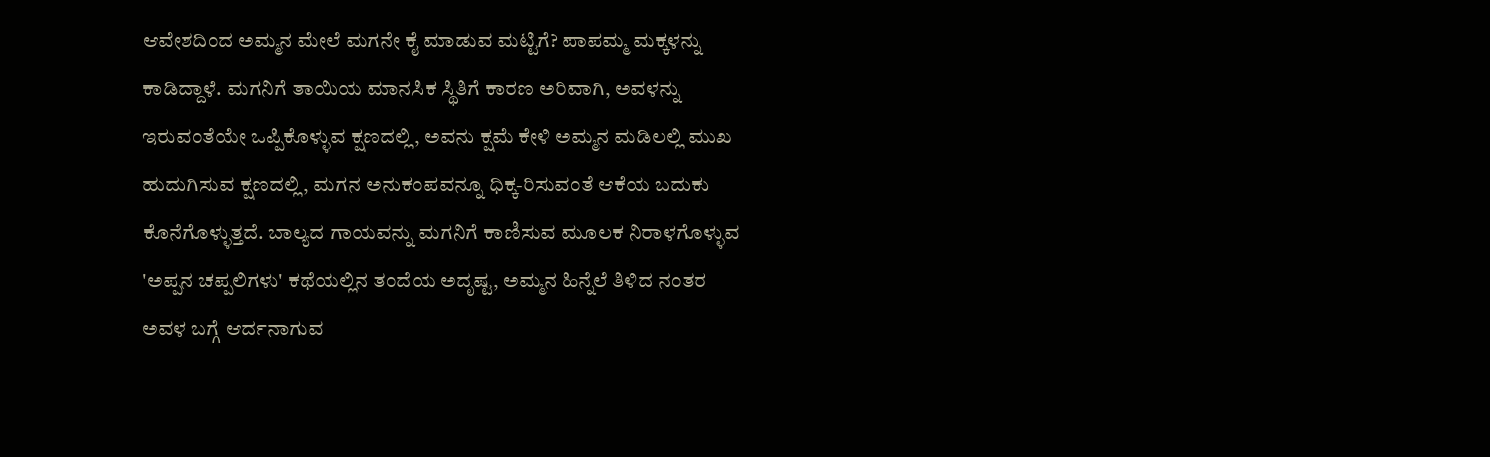ಆವೇಶದಿಂದ ಅಮ್ಮನ ಮೇಲೆ ಮಗನೇ ಕೈ ಮಾಡುವ ಮಟ್ಟಿಗೆ? ಪಾಪಮ್ಮ ಮಕ್ಕಳನ್ನು ಕಾಡಿದ್ದಾಳೆ. ಮಗನಿಗೆ ತಾಯಿಯ ಮಾನಸಿಕ ಸ್ಥಿತಿಗೆ ಕಾರಣ ಅರಿವಾಗಿ, ಅವಳನ್ನು ಇರುವಂತೆಯೇ ಒಪ್ಪಿಕೊಳ್ಳುವ ಕ್ಷಣದಲ್ಲಿ, ಅವನು ಕ್ಷಮೆ ಕೇಳಿ ಅಮ್ಮನ ಮಡಿಲಲ್ಲಿ ಮುಖ ಹುದುಗಿಸುವ ಕ್ಷಣದಲ್ಲಿ, ಮಗನ ಅನುಕಂಪವನ್ನೂ ಧಿಕ್ಕ-ರಿಸುವಂತೆ ಆಕೆಯ ಬದುಕು ಕೊನೆಗೊಳ್ಳುತ್ತದೆ. ಬಾಲ್ಯದ ಗಾಯವನ್ನು ಮಗನಿಗೆ ಕಾಣಿಸುವ ಮೂಲಕ ನಿರಾಳಗೊಳ್ಳುವ 'ಅಪ್ಪನ ಚಪ್ಪಲಿಗಳು' ಕಥೆಯಲ್ಲಿನ ತಂದೆಯ ಅದೃಷ್ಟ, ಅಮ್ಮನ ಹಿನ್ನೆಲೆ ತಿಳಿದ ನಂತರ ಅವಳ ಬಗ್ಗೆ ಆರ್ದನಾಗುವ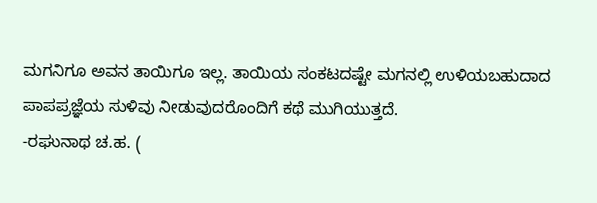ಮಗನಿಗೂ ಅವನ ತಾಯಿಗೂ ಇಲ್ಲ. ತಾಯಿಯ ಸಂಕಟದಷ್ಟೇ ಮಗನಲ್ಲಿ ಉಳಿಯಬಹುದಾದ ಪಾಪಪ್ರಜ್ಞೆಯ ಸುಳಿವು ನೀಡುವುದರೊಂದಿಗೆ ಕಥೆ ಮುಗಿಯುತ್ತದೆ.
-ರಘುನಾಥ ಚ.ಹ. (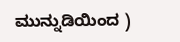ಮುನ್ನುಡಿಯಿಂದ )